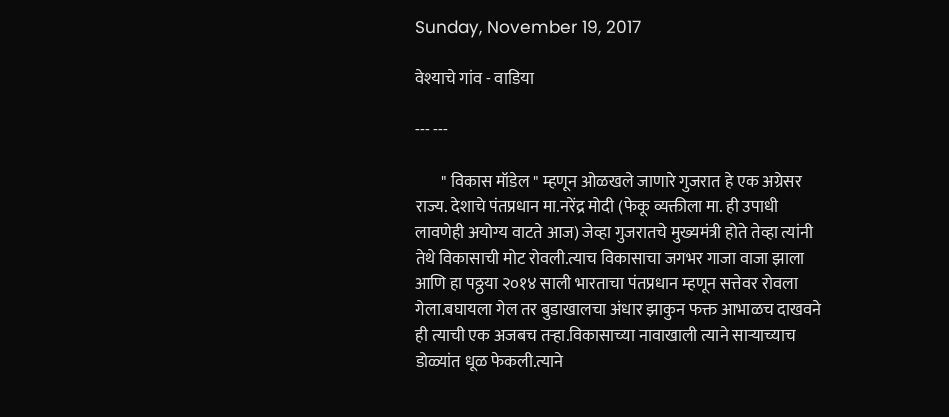Sunday, November 19, 2017

वेश्याचे गांव - वाडिया

--- ---

        " विकास मॉडेल " म्हणून ओळखले जाणारे गुजरात हे एक अग्रेसर राज्य. देशाचे पंतप्रधान मा.नरेंद्र मोदी (फेकू व्यक्तीला मा. ही उपाधी लावणेही अयोग्य वाटते आज) जेव्हा गुजरातचे मुख्यमंत्री होते तेव्हा त्यांनी तेथे विकासाची मोट रोवली.त्याच विकासाचा जगभर गाजा वाजा झाला आणि हा पठ्ठया २०१४ साली भारताचा पंतप्रधान म्हणून सत्तेवर रोवला गेला.बघायला गेल तर बुडाखालचा अंधार झाकुन फक्त आभाळच दाखवने ही त्याची एक अजबच तऱ्हा.विकासाच्या नावाखाली त्याने साऱ्याच्याच डोळ्यांत धूळ फेकली.त्याने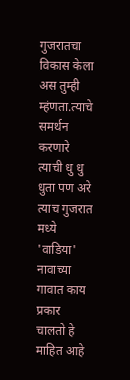गुजरातचा विकास केला अस तुम्ही म्हंणता.त्याचे समर्थन करणारे त्याची धु धु धुता पण अरे त्याच गुजरात मध्ये 'वाडिया' नावाच्या गावात काय प्रकार चालतो हे माहित आहे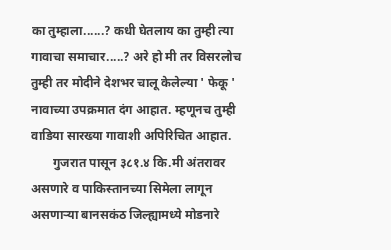का तुम्हाला......? कधी घेतलाय का तुम्ही त्या गावाचा समाचार.....? अरे हो मी तर विसरलोच तुम्ही तर मोदीने देशभर चालू केलेल्या ' फेकू ' नावाच्या उपक्रमात दंग आहात. म्हणूनच तुम्ही वाडिया सारख्या गावाशी अपिरिचित आहात.
       गुजरात पासून ३८१.४ कि.मी अंतरावर असणारे व पाकिस्तानच्या सिमेला लागून असणाऱ्या बानसकंठ जिल्ह्यामध्ये मोडनारे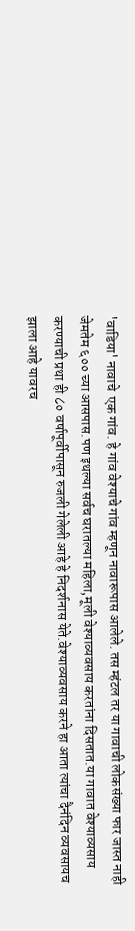'वाडिया' नावाचे  एक गांव. हे गांव वेश्याचे गांव म्हणून नावारूपास आलेले. तस म्हंटल तर या गावाची लोकसंख्या फार जास्त नाही जेमतेम ६०० च्या आसपास.पण इथल्या सर्वच घरातल्या महिला,मूली वेश्याव्यवसाय करतांना दिसतात.या गावात वेश्याव्यसाय करण्याची प्रथा ही ८० वर्षापूर्वीपासून रुजली गेलेली आहे हे निदर्शनास येते.वेश्याव्यवसाय करने हा आता त्यांचा दैनंदिन व्यवसायच झाला आहे यावरच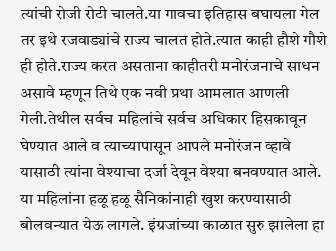त्यांची रोजी रोटी चालते.या गावचा इतिहास बघायला गेल तर इथे रजवाड्यांचे राज्य चालत होते.त्यात काही हौशे गौशे ही होते.राज्य करत असताना काहीतरी मनोरंजनाचे साधन असावे म्हणून तिथे एक नवी प्रथा आमलात आणली गेली.तेथील सर्वच महिलांचे सर्वच अधिकार हिसकावून घेण्यात आले व त्याच्यापासून आपले मनोरंजन व्हावे यासाठी त्यांना वेश्याचा दर्जा देवून वेश्या बनवण्यात आले. या महिलांना हळू हळू सैनिकांनाही खुश करण्यासाठी बोलवन्यात येऊ लागले. इंग्रजांच्या काळात सुरु झालेला हा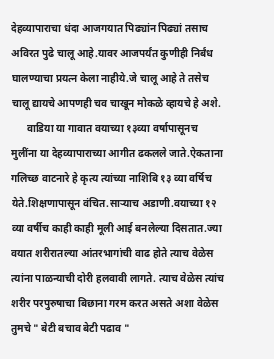देहव्यापाराचा धंदा आजगयात पिढ्यांन पिढ्यां तसाच अविरत पुढे चालू आहे.यावर आजपर्यंत कुणीही निर्बंध घालण्याचा प्रयत्न केला नाहीये.जे चालू आहे ते तसेच चालू द्यायचे आपणही चव चाखून मोकळे व्हायचे हे अशे.
      वाडिया या गावात वयाच्या १३व्या वर्षापासूनच मुलींना या देहव्यापाराच्या आगीत ढकलले जाते.ऐकताना गलिच्छ वाटनारे हे कृत्य त्यांच्या नाशिबि १३ व्या वर्षिच येते.शिक्षणापासून वंचित.साऱ्याच अडाणी.वयाच्या १२ व्या वर्षीच काही काही मूली आई बनलेल्या दिसतात.ज्या वयात शरीरातल्या आंतरभागांची वाढ होते त्याच वेळेस त्यांना पाळन्याची दोरी हलवावी लागते. त्याच वेळेस त्यांच शरीर परपुरुषाचा बिछाना गरम करत असते अशा वेळेस तुमचे " बेटी बचाव बेटी पढाव "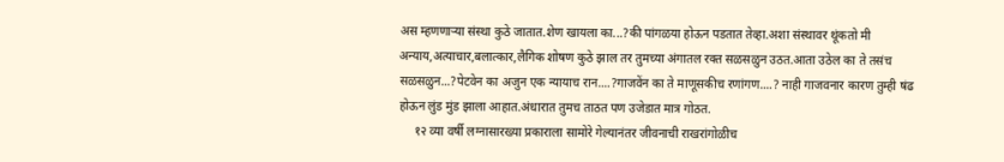अस म्हणणाऱ्या संस्था कुठे जातात.शेण खायला का...?की पांगळया होऊन पडतात तेव्हा.अशा संस्थावर थूंकतो मी अन्याय,अत्याचार,बलात्कार,लैगिक शोषण कुठे झाल तर तुमच्या अंगातल रक्त सळसळुन उठत.आता उठेल का ते तसंच सळसळुन...?पेटवेन का अजुन एक न्यायाच रान....?गाजवेंन का ते माणूसकीच रणांगण....? नाही गाजवनार कारण तुम्ही षंढ होऊन लुंड मुंड झाला आहात.अंधारात तुमच ताठत पण उजेडात मात्र गोठत.
     १२ व्या वर्षी लग्नासारख्या प्रकाराला सामोरे गेल्यानंतर जीवनाची राखरांगोळीच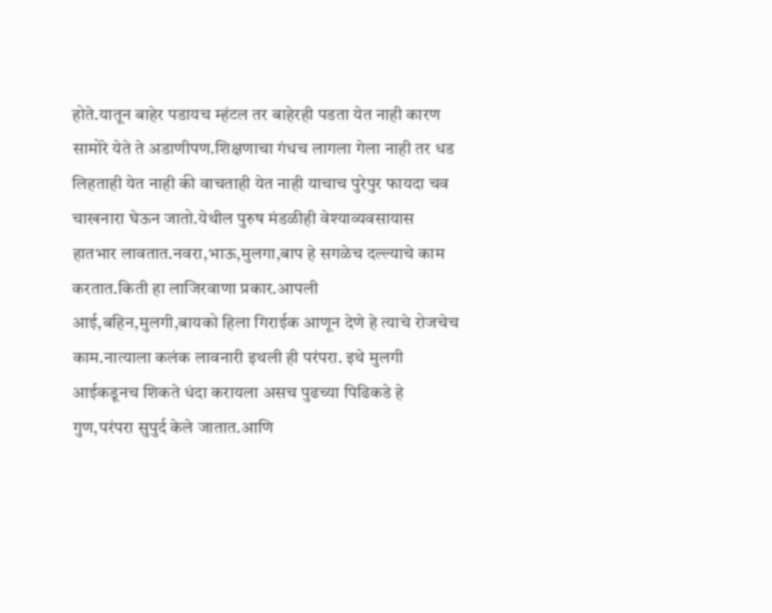होते.यातून बाहेर पडायच म्हंटल तर बाहेरही पडता येत नाही कारण सामोरे येते ते अडाणीपण.शिक्षणाचा गंधच लागला गेला नाही तर धड लिहताही येत नाही की वाचताही येत नाही याचाच पुरेपुर फायदा चव चाखनारा घेऊन जातो.येथील पुरुष मंडळीही वेश्याव्यवसायास हातभार लावतात.नवरा,भाऊ,मुलगा,बाप हे सगळेच दल्ल्याचे काम करतात.किती हा लाजिरवाणा प्रकार.आपली आई,बहिन,मुलगी,बायको हिला गिराईक आणून देणे हे त्याचे रोजचेच काम.नात्याला कलंक लावनारी इथली ही परंपरा. इथे मुलगी आईकडूनच शिकते धंदा करायला असच पुढच्या पिढिकडे हे गुण,परंपरा सुपुर्द केले जातात.आणि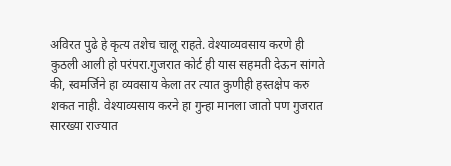अविरत पुढे हे कृत्य तशेच चालू राहते. वेश्याव्यवसाय करणे ही कुठली आली हो परंपरा.गुजरात कोर्ट ही यास सहमती देऊन सांगते की, स्वमर्जिने हा व्यवसाय केला तर त्यात कुणीही हस्तक्षेप करु शकत नाही. वेश्याव्यसाय करने हा गुन्हा मानला जातो पण गुजरात सारख्या राज्यात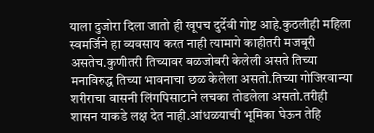याला दुजोरा दिला जातो ही खूपच दुर्देवी गोष्ट आहे.कुठलीही महिला स्वमर्जिने हा व्यवसाय करत नाही त्यामागे काहीतरी मजबूरी असतेच.कुणीतरी तिच्यावर बळजोबरी केलेली असते तिच्या मनाविरुद्ध तिच्या भावनाचा छळ केलेला असतो.तिच्या गोजिरवान्या शरीराचा वासनी लिंगपिसाटाने लचका तोडलेला असतो.तरीही शासन याकडे लक्ष देत नाही.आंधळयाची भूमिका घेऊन तेहि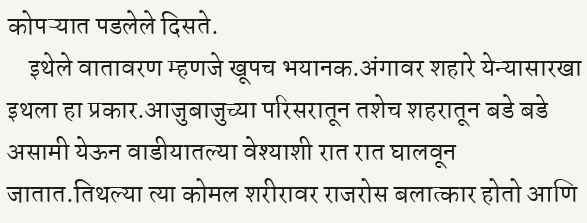कोपऱ्यात पडलेले दिसते.
    इथेले वातावरण म्हणजे खूपच भयानक.अंगावर शहारे येन्यासारखा इथला हा प्रकार.आजुबाजुच्या परिसरातून तशेच शहरातून बडे बडे असामी येऊन वाडीयातल्या वेश्याशी रात रात घालवून जातात.तिथल्या त्या कोमल शरीरावर राजरोस बलात्कार होतो आणि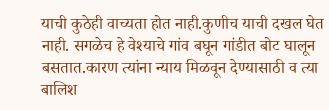याची कुठेही वाच्यता होत नाही.कुणीच याची दखल घेत नाही. सगळेच हे वेश्याचे गांव बघून गांडीत बोट घालून बसतात.कारण त्यांना न्याय मिळवून देण्यासाठी व त्या बालिश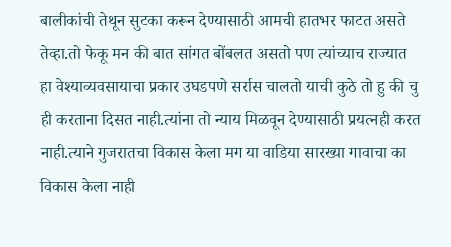बालीकांची तेथून सुटका करून देण्यासाठी आमची हातभर फाटत असते तेव्हा.तो फेकू मन की बात सांगत बोंबलत असतो पण त्यांच्याच राज्यात हा वेश्याव्यवसायाचा प्रकार उघडपणे सर्रास चालतो याची कुठे तो हु की चु ही करताना दिसत नाही.त्यांना तो न्याय मिळवून देण्यासाठी प्रयत्नही करत नाही.त्याने गुजरातचा विकास केला मग या वाडिया सारख्या गावाचा का विकास केला नाही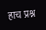हाच प्रश्न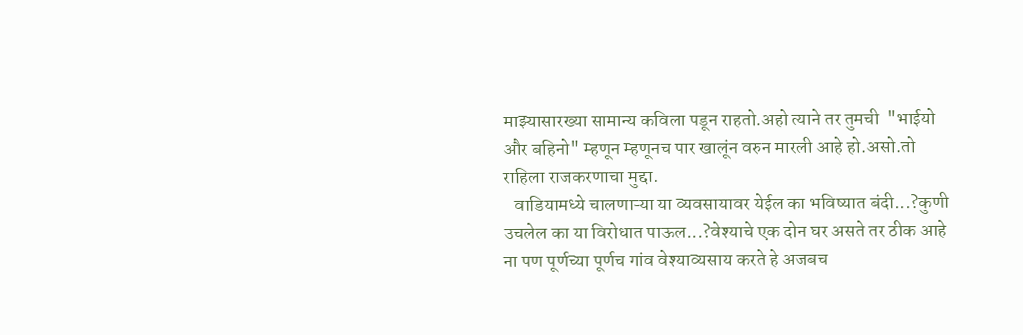माझ्यासारख्या सामान्य कविला पडून राहतो.अहो त्याने तर तुमची  "भाईयो और बहिनो" म्हणून म्हणूनच पार खालूंन वरुन मारली आहे हो.असो.तो राहिला राजकरणाचा मुद्दा.
   वाडियामध्ये चालणाऱ्या या व्यवसायावर येईल का भविष्यात बंदी...?कुणी उचलेल का या विरोधात पाऊल...?वेश्याचे एक दोन घर असते तर ठीक आहे ना पण पूर्णच्या पूर्णच गांव वेश्याव्यसाय करते हे अजबच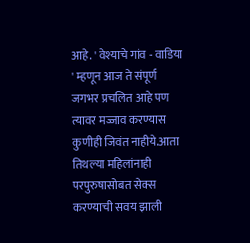आहे. ' वेश्याचे गांव - वाडिया ' म्हणून आज ते संपूर्ण जगभर प्रचलित आहे पण त्यावर मज्जाव करण्यास कुणीही जिवंत नाहीये.आता तिथल्या महिलांनाही परपुरुषासोबत सेक्स करण्याची सवय झाली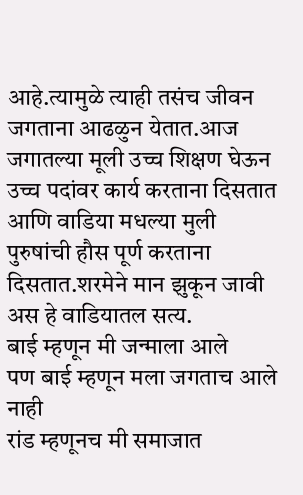आहे.त्यामुळे त्याही तसंच जीवन जगताना आढळुन येतात.आज जगातल्या मूली उच्च शिक्षण घेऊन उच्च पदांवर कार्य करताना दिसतात आणि वाडिया मधल्या मुली पुरुषांची हौस पूर्ण करताना दिसतात.शरमेने मान झुकून जावी अस हे वाडियातल सत्य.
बाई म्हणून मी जन्माला आले
पण बाई म्हणून मला जगताच आले नाही
रांड म्हणूनच मी समाजात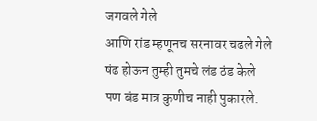जगवले गेले
आणि रांड म्हणूनच सरनावर चढले गेले
षंढ होऊन तुम्ही तुमचे लंड ठंड केले
पण बंड मात्र कुणीच नाही पुकारले.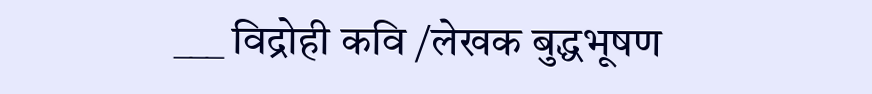___ विद्रोही कवि /लेखक बुद्धभूषण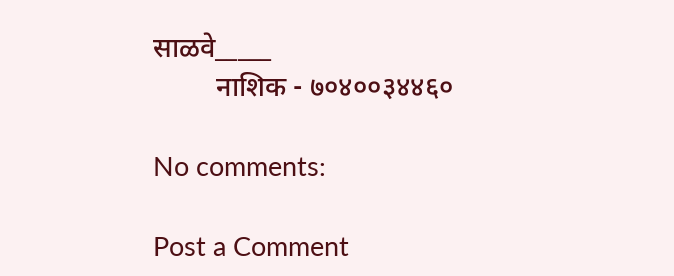साळवे_____
         नाशिक - ७०४००३४४६०

No comments:

Post a Comment